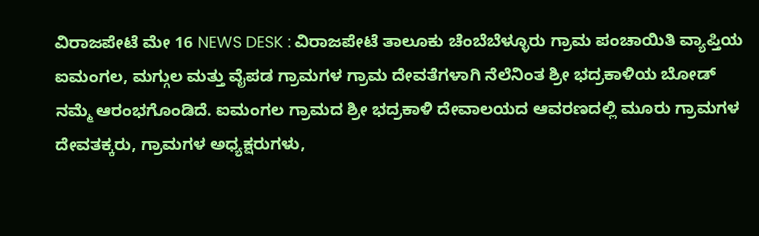ವಿರಾಜಪೇಟೆ ಮೇ 16 NEWS DESK : ವಿರಾಜಪೇಟೆ ತಾಲೂಕು ಚೆಂಬೆಬೆಳ್ಳೂರು ಗ್ರಾಮ ಪಂಚಾಯಿತಿ ವ್ಯಾಪ್ತಿಯ ಐಮಂಗಲ, ಮಗ್ಗುಲ ಮತ್ತು ವೈಪಡ ಗ್ರಾಮಗಳ ಗ್ರಾಮ ದೇವತೆಗಳಾಗಿ ನೆಲೆನಿಂತ ಶ್ರೀ ಭದ್ರಕಾಳಿಯ ಬೋಡ್ ನಮ್ಮೆ ಆರಂಭಗೊಂಡಿದೆ. ಐಮಂಗಲ ಗ್ರಾಮದ ಶ್ರೀ ಭದ್ರಕಾಳಿ ದೇವಾಲಯದ ಆವರಣದಲ್ಲಿ ಮೂರು ಗ್ರಾಮಗಳ ದೇವತಕ್ಕರು, ಗ್ರಾಮಗಳ ಅಧ್ಯಕ್ಷರುಗಳು,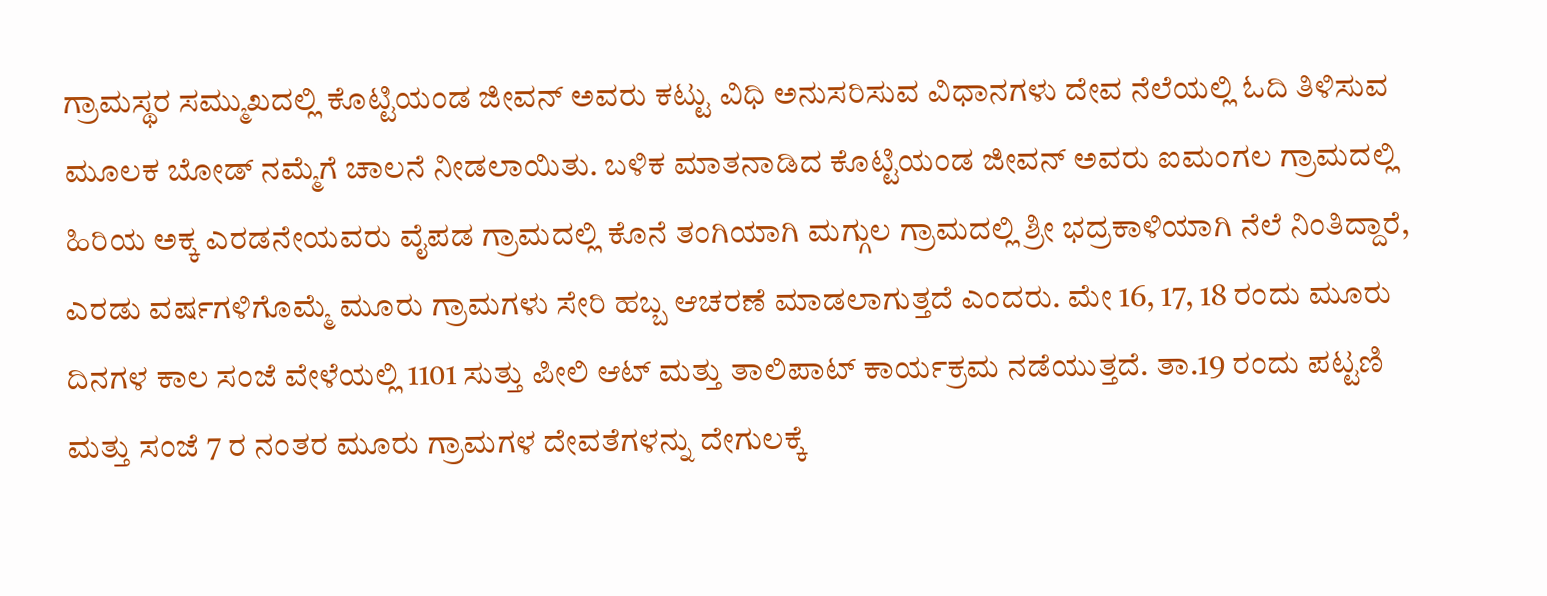ಗ್ರಾಮಸ್ಥರ ಸಮ್ಮುಖದಲ್ಲಿ ಕೊಟ್ಟಿಯಂಡ ಜೀವನ್ ಅವರು ಕಟ್ಟು ವಿಧಿ ಅನುಸರಿಸುವ ವಿಧಾನಗಳು ದೇವ ನೆಲೆಯಲ್ಲಿ ಓದಿ ತಿಳಿಸುವ ಮೂಲಕ ಬೋಡ್ ನಮ್ಮೆಗೆ ಚಾಲನೆ ನೀಡಲಾಯಿತು. ಬಳಿಕ ಮಾತನಾಡಿದ ಕೊಟ್ಟಿಯಂಡ ಜೀವನ್ ಅವರು ಐಮಂಗಲ ಗ್ರಾಮದಲ್ಲಿ ಹಿರಿಯ ಅಕ್ಕ ಎರಡನೇಯವರು ವೈಪಡ ಗ್ರಾಮದಲ್ಲಿ ಕೊನೆ ತಂಗಿಯಾಗಿ ಮಗ್ಗುಲ ಗ್ರಾಮದಲ್ಲಿ ಶ್ರೀ ಭದ್ರಕಾಳಿಯಾಗಿ ನೆಲೆ ನಿಂತಿದ್ದಾರೆ, ಎರಡು ವರ್ಷಗಳಿಗೊಮ್ಮೆ ಮೂರು ಗ್ರಾಮಗಳು ಸೇರಿ ಹಬ್ಬ ಆಚರಣೆ ಮಾಡಲಾಗುತ್ತದೆ ಎಂದರು. ಮೇ 16, 17, 18 ರಂದು ಮೂರು ದಿನಗಳ ಕಾಲ ಸಂಜೆ ವೇಳೆಯಲ್ಲಿ 1101 ಸುತ್ತು ಪೀಲಿ ಆಟ್ ಮತ್ತು ತಾಲಿಪಾಟ್ ಕಾರ್ಯಕ್ರಮ ನಡೆಯುತ್ತದೆ. ತಾ.19 ರಂದು ಪಟ್ಟಣಿ ಮತ್ತು ಸಂಜೆ 7 ರ ನಂತರ ಮೂರು ಗ್ರಾಮಗಳ ದೇವತೆಗಳನ್ನು ದೇಗುಲಕ್ಕೆ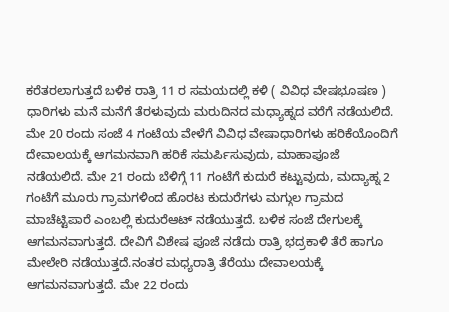ಕರೆತರಲಾಗುತ್ತದೆ ಬಳಿಕ ರಾತ್ರಿ 11 ರ ಸಮಯದಲ್ಲಿ ಕಳಿ ( ವಿವಿಧ ವೇಷಭೂಷಣ ) ಧಾರಿಗಳು ಮನೆ ಮನೆಗೆ ತೆರಳುವುದು ಮರುದಿನದ ಮಧ್ಯಾಹ್ನದ ವರೆಗೆ ನಡೆಯಲಿದೆ. ಮೇ 20 ರಂದು ಸಂಜೆ 4 ಗಂಟೆಯ ವೇಳೆಗೆ ವಿವಿಧ ವೇಷಾಧಾರಿಗಳು ಹರಿಕೆಯೊಂದಿಗೆ ದೇವಾಲಯಕ್ಕೆ ಆಗಮನವಾಗಿ ಹರಿಕೆ ಸಮರ್ಪಿಸುವುದು, ಮಾಹಾಪೂಜೆ ನಡೆಯಲಿದೆ. ಮೇ 21 ರಂದು ಬೆಳಿಗ್ಗೆ 11 ಗಂಟೆಗೆ ಕುದುರೆ ಕಟ್ಟುವುದು, ಮದ್ಯಾಹ್ನ 2 ಗಂಟೆಗೆ ಮೂರು ಗ್ರಾಮಗಳಿಂದ ಹೊರಟ ಕುದುರೆಗಳು ಮಗ್ಗುಲ ಗ್ರಾಮದ ಮಾಚೆಟ್ಟಿಪಾರೆ ಎಂಬಲ್ಲಿ ಕುದುರೆಆಟ್ ನಡೆಯುತ್ತದೆ. ಬಳಿಕ ಸಂಜೆ ದೇಗುಲಕ್ಕೆ ಆಗಮನವಾಗುತ್ತದೆ. ದೇವಿಗೆ ವಿಶೇಷ ಪೂಜೆ ನಡೆದು ರಾತ್ರಿ ಭದ್ರಕಾಳಿ ತೆರೆ ಹಾಗೂ ಮೇಲೇರಿ ನಡೆಯುತ್ತದೆ.ನಂತರ ಮಧ್ಯರಾತ್ರಿ ತೆರೆಯು ದೇವಾಲಯಕ್ಕೆ ಆಗಮನವಾಗುತ್ತದೆ. ಮೇ 22 ರಂದು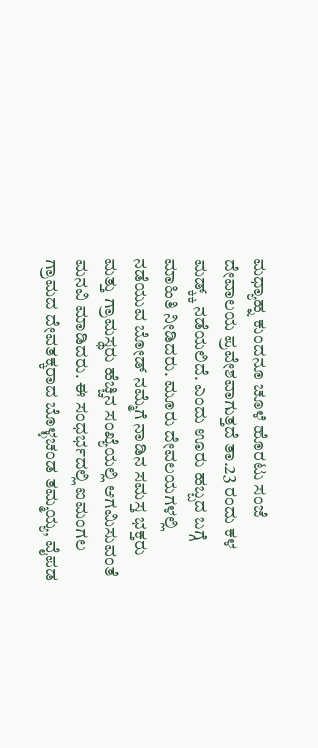ಮಧ್ಯಾಹ್ನ ಕುಂದನೂ ಚೂಳೆ ಹೊರಟು ಸಂಜೆ ದೇವಾಲಯ ಪ್ರವೇಶವಾಗುತ್ತದೆ ತಾ.23 ರಂದು ಕಳ ಮಡ್ಕ್ಕ್ ನಡೆಯಲಿದೆ. ಎಂದು ಊರು ಹಬ್ಬದ ಬಗ್ಗೆ ಮಾಹಿತಿ ನೀಡಿದರು. ಮೂರು ದೇವಲಯಗಳಲ್ಲಿ ನಡೆಯುವ ಬೋಡ್ ನಮ್ಮೆಗೆ ನಾಡಿನ ಸಮಸ್ತ ಭಕ್ತರು ಮತ್ತು ಗ್ರಾಮಸ್ಥರು ಹೆಚ್ಚಿನ ಸಂಖ್ಯೆಯಲ್ಲಿ ಆಗಮಿಸುವಂತೆ ಮನವಿ ಮಾಡಿದರು. ಈ ಸಂಧರ್ಭದಲ್ಲಿ ಐಮಂಗಲ ಗ್ರಾಮದ ದೇವತಕ್ಕರಾದ ಬೊಳ್ಳಚಂಡ ತಮ್ಮಯ್ಯ, ವೈಪಡ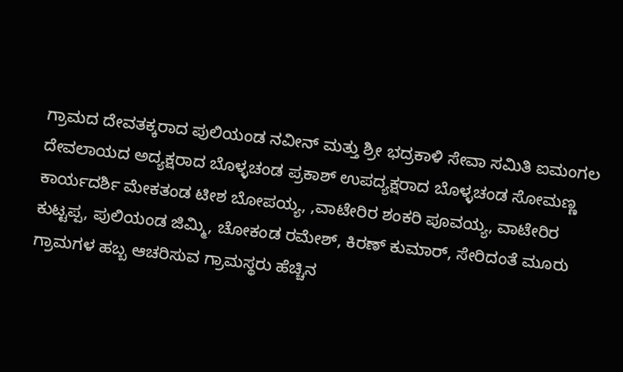ಗ್ರಾಮದ ದೇವತಕ್ಕರಾದ ಪುಲಿಯಂಡ ನವೀನ್ ಮತ್ತು ಶ್ರೀ ಭದ್ರಕಾಳಿ ಸೇವಾ ಸಮಿತಿ ಐಮಂಗಲ ದೇವಲಾಯದ ಅದ್ಯಕ್ಷರಾದ ಬೊಳ್ಳಚಂಡ ಪ್ರಕಾಶ್ ಉಪದ್ಯಕ್ಷರಾದ ಬೊಳ್ಳಚಂಡ ಸೋಮಣ್ಣ ಕಾರ್ಯದರ್ಶಿ ಮೇಕತಂಡ ಟೀಶ ಬೋಪಯ್ಯ, ,ವಾಟೇರಿರ ಶಂಕರಿ ಪೂವಯ್ಯ, ವಾಟೇರಿರ ಕುಟ್ಟಪ್ಪ, ಪುಲಿಯಂಡ ಜಿಮ್ಮಿ, ಚೋಕಂಡ ರಮೇಶ್, ಕಿರಣ್ ಕುಮಾರ್, ಸೇರಿದಂತೆ ಮೂರು ಗ್ರಾಮಗಳ ಹಬ್ಬ ಆಚರಿಸುವ ಗ್ರಾಮಸ್ಥರು ಹೆಚ್ಚಿನ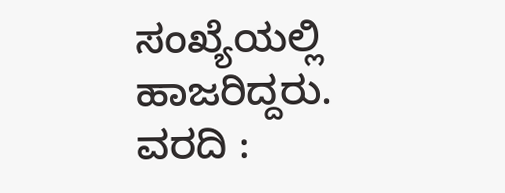ಸಂಖ್ಯೆಯಲ್ಲಿ ಹಾಜರಿದ್ದರು.
ವರದಿ :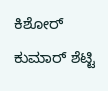ಕಿಶೋರ್ ಕುಮಾರ್ ಶೆಟ್ಟಿ